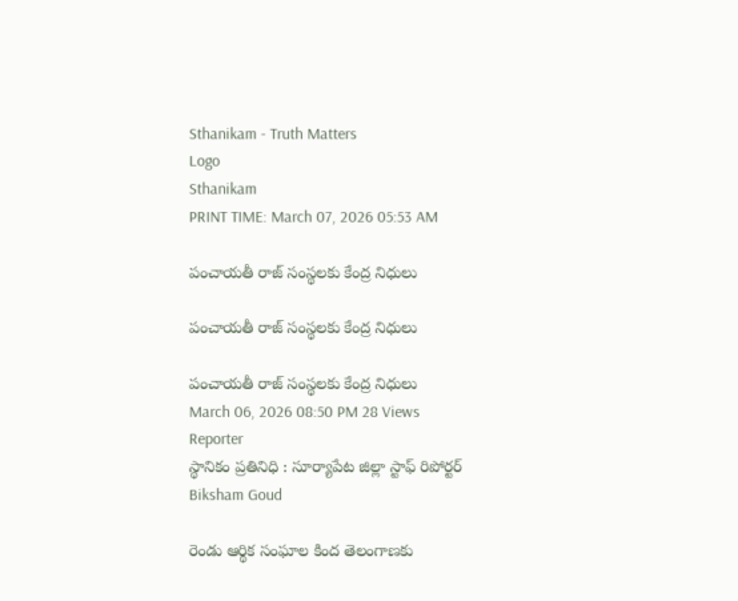Sthanikam - Truth Matters
Logo
Sthanikam
PRINT TIME: March 07, 2026 05:53 AM

పంచాయతీ రాజ్ సంస్థలకు కేంద్ర నిధులు

పంచాయతీ రాజ్ సంస్థలకు కేంద్ర నిధులు

పంచాయతీ రాజ్ సంస్థలకు కేంద్ర నిధులు
March 06, 2026 08:50 PM 28 Views
Reporter
స్థానికం ప్రతినిధి : సూర్యాపేట జిల్లా స్టాఫ్ రిపోర్టర్
Biksham Goud

రెండు ఆర్థిక సంఘాల కింద తెలంగాణకు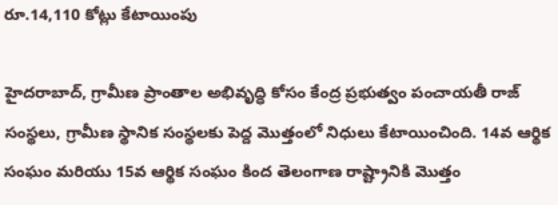రూ.14,110 కోట్లు కేటాయింపు

హైదరాబాద్, గ్రామీణ ప్రాంతాల అభివృద్ధి కోసం కేంద్ర ప్రభుత్వం పంచాయతీ రాజ్ సంస్థలు, గ్రామీణ స్థానిక సంస్థలకు పెద్ద మొత్తంలో నిధులు కేటాయించింది. 14వ ఆర్థిక సంఘం మరియు 15వ ఆర్థిక సంఘం కింద తెలంగాణ రాష్ట్రానికి మొత్తం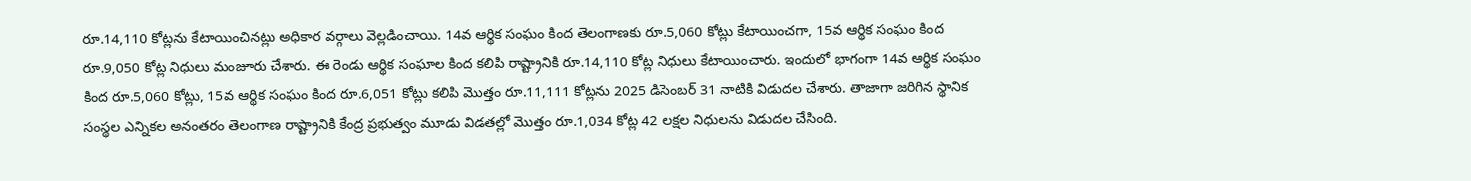రూ.14,110 కోట్లను కేటాయించినట్లు అధికార వర్గాలు వెల్లడించాయి. 14వ ఆర్థిక సంఘం కింద తెలంగాణకు రూ.5,060 కోట్లు కేటాయించగా, 15వ ఆర్థిక సంఘం కింద రూ.9,050 కోట్ల నిధులు మంజూరు చేశారు. ఈ రెండు ఆర్థిక సంఘాల కింద కలిపి రాష్ట్రానికి రూ.14,110 కోట్ల నిధులు కేటాయించారు. ఇందులో భాగంగా 14వ ఆర్థిక సంఘం కింద రూ.5,060 కోట్లు, 15వ ఆర్థిక సంఘం కింద రూ.6,051 కోట్లు కలిపి మొత్తం రూ.11,111 కోట్లను 2025 డిసెంబర్ 31 నాటికి విడుదల చేశారు. తాజాగా జరిగిన స్థానిక సంస్థల ఎన్నికల అనంతరం తెలంగాణ రాష్ట్రానికి కేంద్ర ప్రభుత్వం మూడు విడతల్లో మొత్తం రూ.1,034 కోట్ల 42 లక్షల నిధులను విడుదల చేసింది.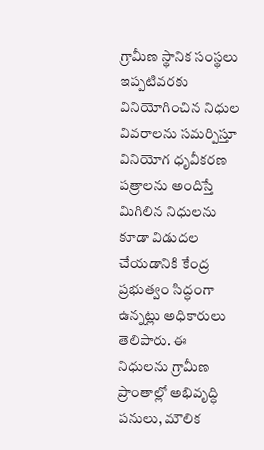గ్రామీణ స్థానిక సంస్థలు ఇప్పటివరకు వినియోగించిన నిధుల వివరాలను సమర్పిస్తూ వినియోగ ధృవీకరణ పత్రాలను అందిస్తే మిగిలిన నిధులను కూడా విడుదల చేయడానికి కేంద్ర ప్రభుత్వం సిద్ధంగా ఉన్నట్లు అధికారులు తెలిపారు. ఈ నిధులను గ్రామీణ ప్రాంతాల్లో అభివృద్ధి పనులు, మౌలిక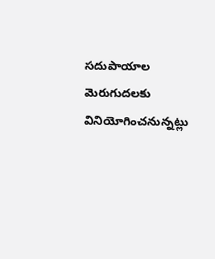సదుపాయాల మెరుగుదలకు వినియోగించనున్నట్లు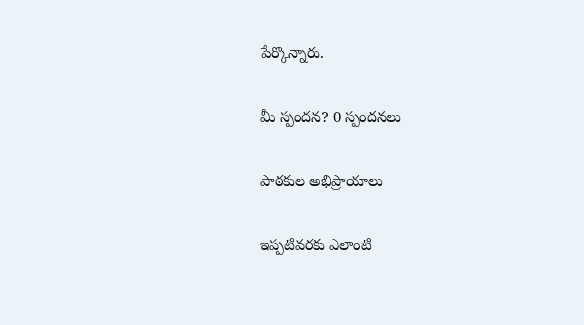పేర్కొన్నారు.

మీ స్పందన? 0 స్పందనలు

పాఠకుల అభిప్రాయాలు

ఇప్పటివరకు ఎలాంటి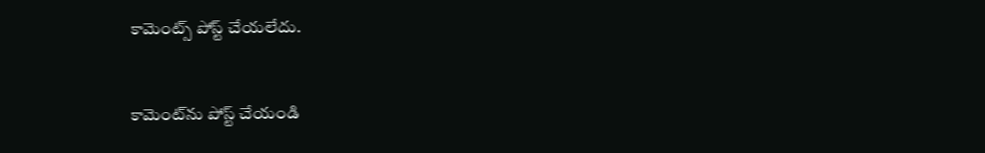కామెంట్స్ పోస్ట్ చేయలేదు.


కామెంట్‌ను పోస్ట్ చేయండి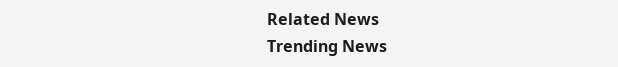Related News
Trending News